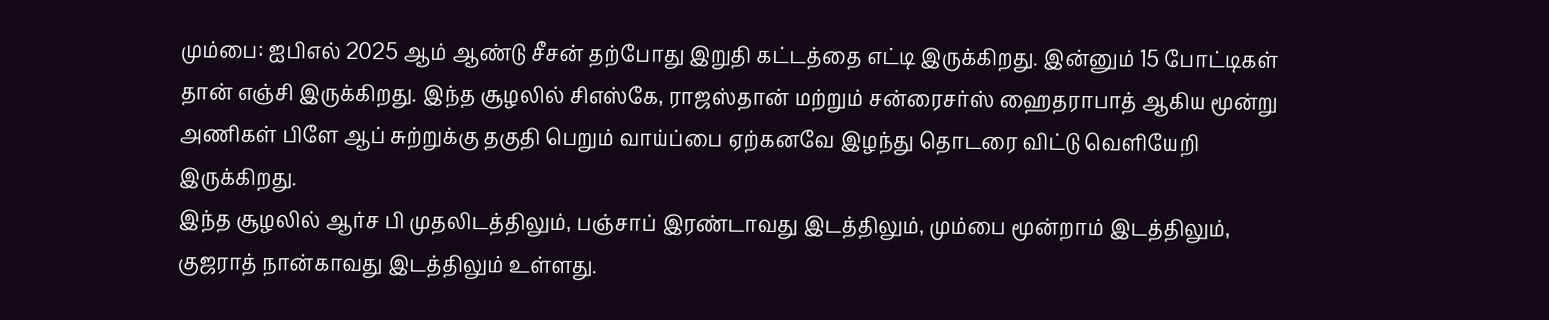மும்பை: ஐபிஎல் 2025 ஆம் ஆண்டு சீசன் தற்போது இறுதி கட்டத்தை எட்டி இருக்கிறது. இன்னும் 15 போட்டிகள் தான் எஞ்சி இருக்கிறது. இந்த சூழலில் சிஎஸ்கே, ராஜஸ்தான் மற்றும் சன்ரைசர்ஸ் ஹைதராபாத் ஆகிய மூன்று அணிகள் பிளே ஆப் சுற்றுக்கு தகுதி பெறும் வாய்ப்பை ஏற்கனவே இழந்து தொடரை விட்டு வெளியேறி இருக்கிறது.
இந்த சூழலில் ஆர்ச பி முதலிடத்திலும், பஞ்சாப் இரண்டாவது இடத்திலும், மும்பை மூன்றாம் இடத்திலும், குஜராத் நான்காவது இடத்திலும் உள்ளது.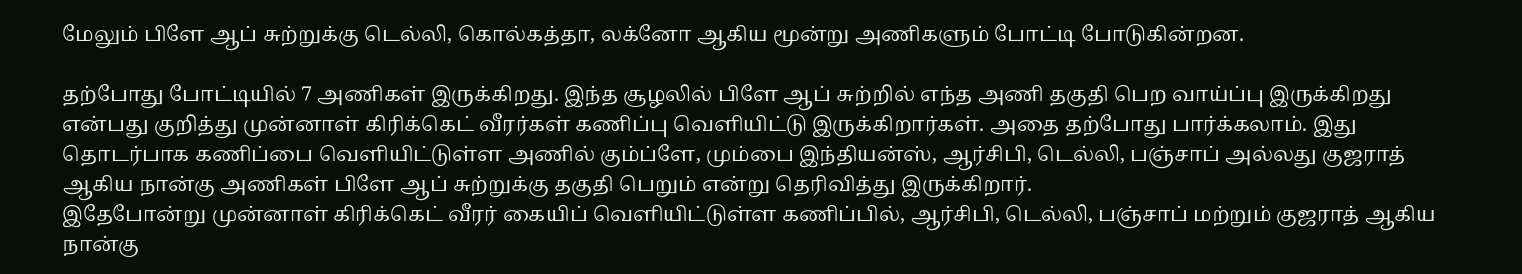மேலும் பிளே ஆப் சுற்றுக்கு டெல்லி, கொல்கத்தா, லக்னோ ஆகிய மூன்று அணிகளும் போட்டி போடுகின்றன.

தற்போது போட்டியில் 7 அணிகள் இருக்கிறது. இந்த சூழலில் பிளே ஆப் சுற்றில் எந்த அணி தகுதி பெற வாய்ப்பு இருக்கிறது என்பது குறித்து முன்னாள் கிரிக்கெட் வீரர்கள் கணிப்பு வெளியிட்டு இருக்கிறார்கள். அதை தற்போது பார்க்கலாம். இது தொடர்பாக கணிப்பை வெளியிட்டுள்ள அணில் கும்ப்ளே, மும்பை இந்தியன்ஸ், ஆர்சிபி, டெல்லி, பஞ்சாப் அல்லது குஜராத் ஆகிய நான்கு அணிகள் பிளே ஆப் சுற்றுக்கு தகுதி பெறும் என்று தெரிவித்து இருக்கிறார்.
இதேபோன்று முன்னாள் கிரிக்கெட் வீரர் கையிப் வெளியிட்டுள்ள கணிப்பில், ஆர்சிபி, டெல்லி, பஞ்சாப் மற்றும் குஜராத் ஆகிய நான்கு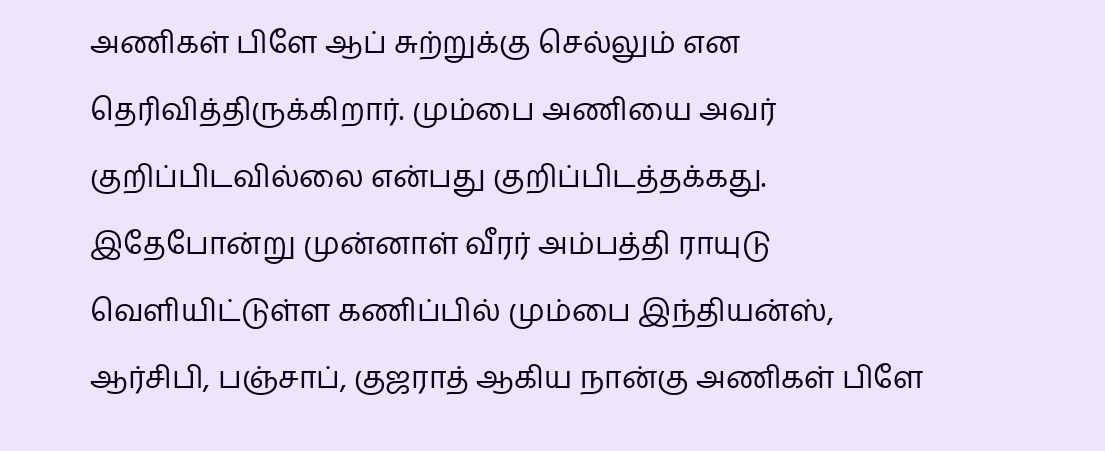அணிகள் பிளே ஆப் சுற்றுக்கு செல்லும் என தெரிவித்திருக்கிறார். மும்பை அணியை அவர் குறிப்பிடவில்லை என்பது குறிப்பிடத்தக்கது. இதேபோன்று முன்னாள் வீரர் அம்பத்தி ராயுடு வெளியிட்டுள்ள கணிப்பில் மும்பை இந்தியன்ஸ், ஆர்சிபி, பஞ்சாப், குஜராத் ஆகிய நான்கு அணிகள் பிளே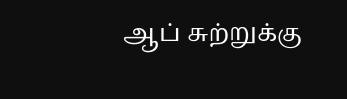ஆப் சுற்றுக்கு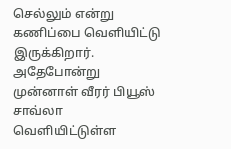செல்லும் என்று கணிப்பை வெளியிட்டு இருக்கிறார்.
அதேபோன்று முன்னாள் வீரர் பியூஸ் சாவ்லா வெளியிட்டுள்ள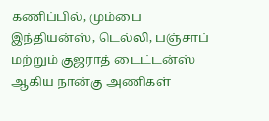கணிப்பில், மும்பை இந்தியன்ஸ், டெல்லி, பஞ்சாப் மற்றும் குஜராத் டைட்டன்ஸ் ஆகிய நான்கு அணிகள்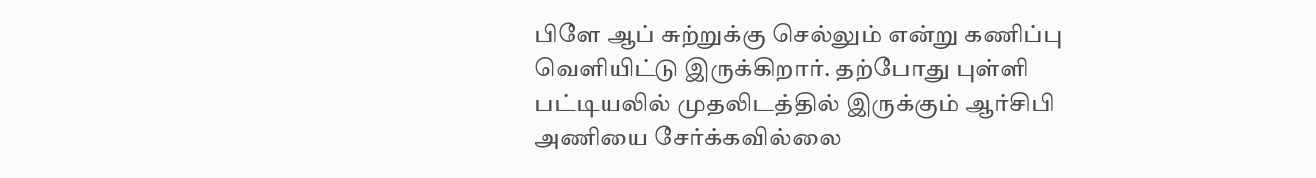பிளே ஆப் சுற்றுக்கு செல்லும் என்று கணிப்பு வெளியிட்டு இருக்கிறார். தற்போது புள்ளி பட்டியலில் முதலிடத்தில் இருக்கும் ஆர்சிபி அணியை சேர்க்கவில்லை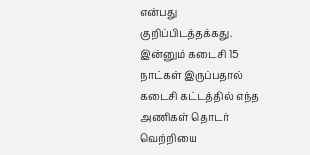என்பது குறிப்பிடத்தக்கது. இன்னும் கடைசி 15 நாட்கள் இருப்பதால் கடைசி கட்டத்தில் எந்த அணிகள் தொடர் வெற்றியை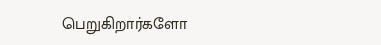பெறுகிறார்களோ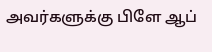அவர்களுக்கு பிளே ஆப்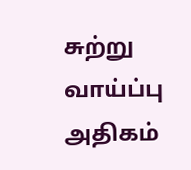சுற்று வாய்ப்பு அதிகம்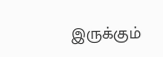இருக்கும்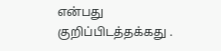என்பது குறிப்பிடத்தக்கது .